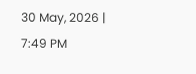30 May, 2026 | 7:49 PM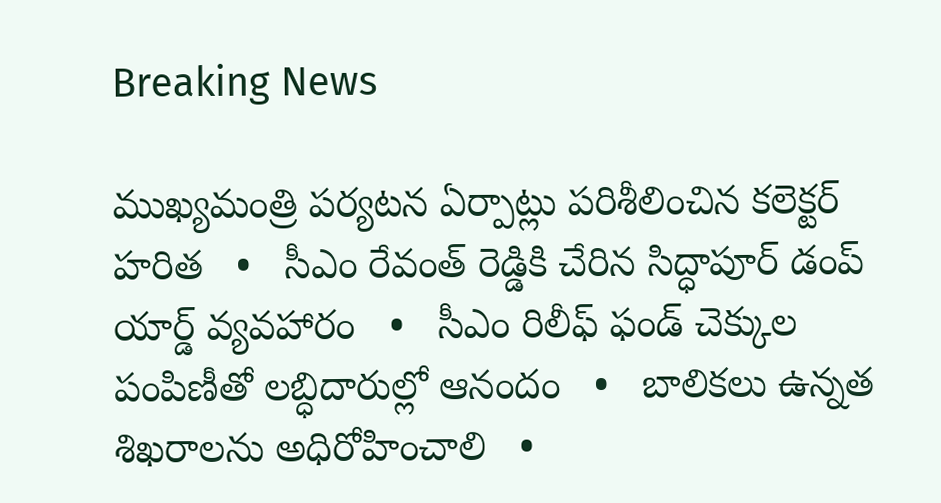Breaking News

ముఖ్యమంత్రి పర్యటన ఏర్పాట్లు పరిశీలించిన కలెక్టర్ హరిత   •   సీఎం రేవంత్ రెడ్డికి చేరిన సిద్ధాపూర్ డంప్ యార్డ్ వ్యవహారం   •   సీఎం రిలీఫ్ ఫండ్ చెక్కుల పంపిణీతో లబ్ధిదారుల్లో ఆనందం   •   బాలికలు ఉన్నత శిఖరాలను అధిరోహించాలి   •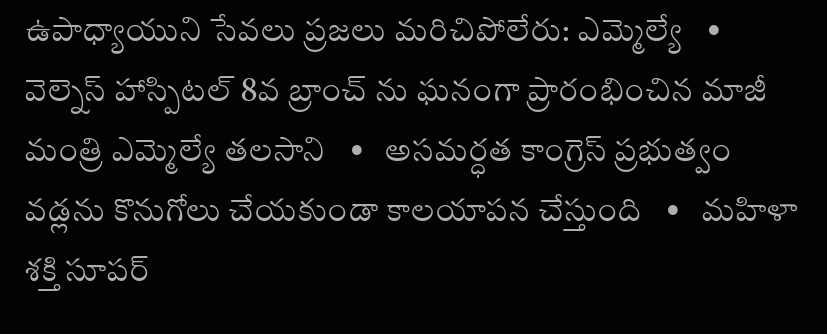ఉపాధ్యాయుని సేవలు ప్రజలు మరిచిపోలేరు: ఎమ్మెల్యే   •   వెల్నెస్ హాస్పిటల్ 8వ బ్రాంచ్ ను ఘనంగా ప్రారంభించిన మాజీ మంత్రి ఎమ్మెల్యే తలసాని   •   అసమర్ధత కాంగ్రెస్ ప్రభుత్వం వడ్లను కొనుగోలు చేయకుండా కాలయాపన చేస్తుంది   •   మహిళా శక్తి సూపర్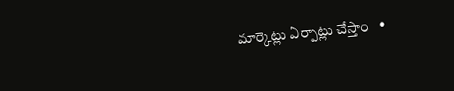మార్కెట్లు ఏర్పాట్లు చేస్తాం   •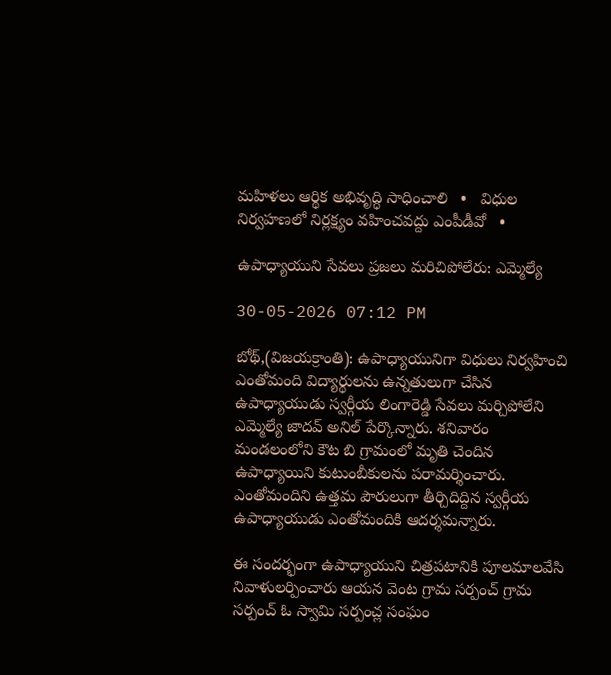మహిళలు ఆర్థిక అభివృద్ధి సాధించాలి   •   విధుల నిర్వహణలో నిర్లక్ష్యం వహించవద్దు ఎంపీడీవో   •

ఉపాధ్యాయుని సేవలు ప్రజలు మరిచిపోలేరు: ఎమ్మెల్యే

30-05-2026 07:12 PM

బోథ్,(విజయక్రాంతి): ఉపాధ్యాయునిగా విధులు నిర్వహించి ఎంతోమంది విద్యార్థులను ఉన్నతులుగా చేసిన ఉపాధ్యాయుడు స్వర్గీయ లింగారెడ్డి సేవలు మర్చిపోలేని ఎమ్మెల్యే జాదవ్ అనిల్ పేర్కొన్నారు. శనివారం మండలంలోని కౌట బి గ్రామంలో మృతి చెందిన ఉపాధ్యాయిని కుటుంబీకులను పరామర్శించారు. ఎంతోమందిని ఉత్తమ పౌరులుగా తీర్చిదిద్దిన స్వర్గీయ ఉపాధ్యాయుడు ఎంతోమందికి ఆదర్శమన్నారు.

ఈ సందర్భంగా ఉపాధ్యాయుని చిత్రపటానికి పూలమాలవేసి నివాళులర్పించారు ఆయన వెంట గ్రామ సర్పంచ్ గ్రామ సర్పంచ్ ఓ స్వామి సర్పంచ్ల సంఘం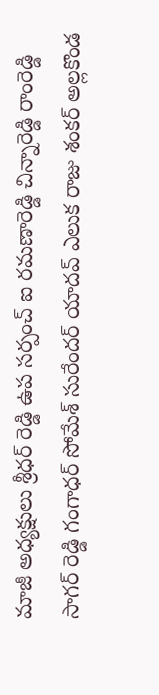మాజీ అధ్యక్షులు శ్రీధర్ రెడ్డి ఉప సర్పంచ్ ఐ రమణారెడ్డి చిన్నారెడ్డి రాంరెడ్డి సాగర్ రెడ్డి గంగాధర్ సోమేశ్ సురేందర్ యాదవ్ ఎలుక రాజు శంకర్ అల్లకొండ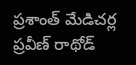ప్రశాంత్ మేడిచర్ల ప్రవీణ్ రాథోడ్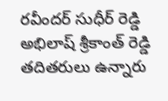రవీందర్ సుధీర్ రెడ్డి అభిలాష్ శ్రీకాంత్ రెడ్డి తదితరులు ఉన్నారు